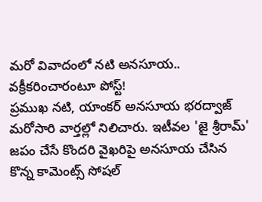మరో వివాదంలో నటి అనసూయ.. వక్రీకరించారంటూ పోస్ట్!
ప్రముఖ నటి, యాంకర్ అనసూయ భరద్వాజ్ మరోసారి వార్తల్లో నిలిచారు. ఇటీవల 'జై శ్రీరామ్' జపం చేసే కొందరి వైఖరిపై అనసూయ చేసిన కొన్న కామెంట్స్ సోషల్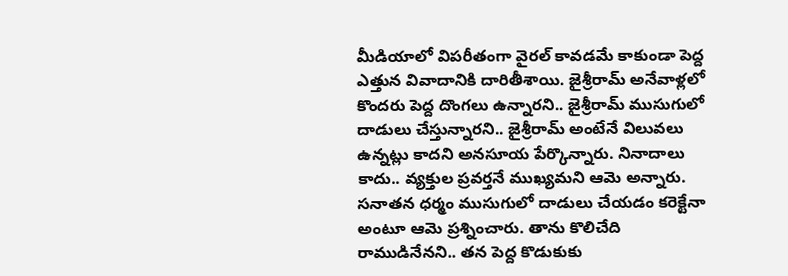మీడియాలో విపరీతంగా వైరల్ కావడమే కాకుండా పెద్ద ఎత్తున వివాదానికి దారితీశాయి. జైశ్రీరామ్ అనేవాళ్లలో కొందరు పెద్ద దొంగలు ఉన్నారని.. జైశ్రీరామ్ ముసుగులో దాడులు చేస్తున్నారని.. జైశ్రీరామ్ అంటేనే విలువలు ఉన్నట్లు కాదని అనసూయ పేర్కొన్నారు. నినాదాలు కాదు.. వ్యక్తుల ప్రవర్తనే ముఖ్యమని ఆమె అన్నారు. సనాతన ధర్మం ముసుగులో దాడులు చేయడం కరెక్టేనా అంటూ ఆమె ప్రశ్నించారు. తాను కొలిచేది రాముడినేనని.. తన పెద్ద కొడుకుకు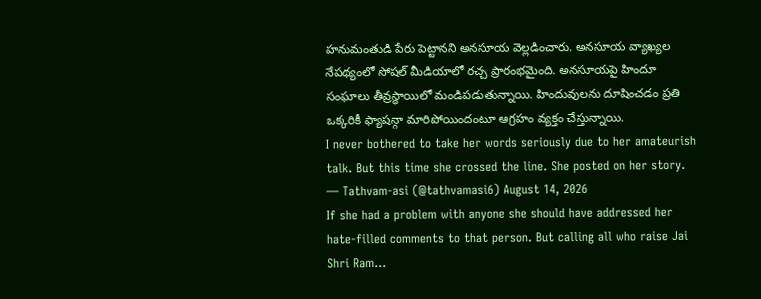హనుమంతుడి పేరు పెట్టానని అనసూయ వెల్లడించారు. అనసూయ వ్యాఖ్యల నేపథ్యంలో సోషల్ మీడియాలో రచ్చ ప్రారంభమైంది. అనసూయపై హిందూ సంఘాలు తీవ్రస్థాయిలో మండిపడుతున్నాయి. హిందువులను దూషించడం ప్రతి ఒక్కరికీ ఫ్యాషన్గా మారిపోయిందంటూ ఆగ్రహం వ్యక్తం చేస్తున్నాయి.
I never bothered to take her words seriously due to her amateurish talk. But this time she crossed the line. She posted on her story.
— Tathvam-asi (@tathvamasi6) August 14, 2026
If she had a problem with anyone she should have addressed her hate-filled comments to that person. But calling all who raise Jai Shri Ram…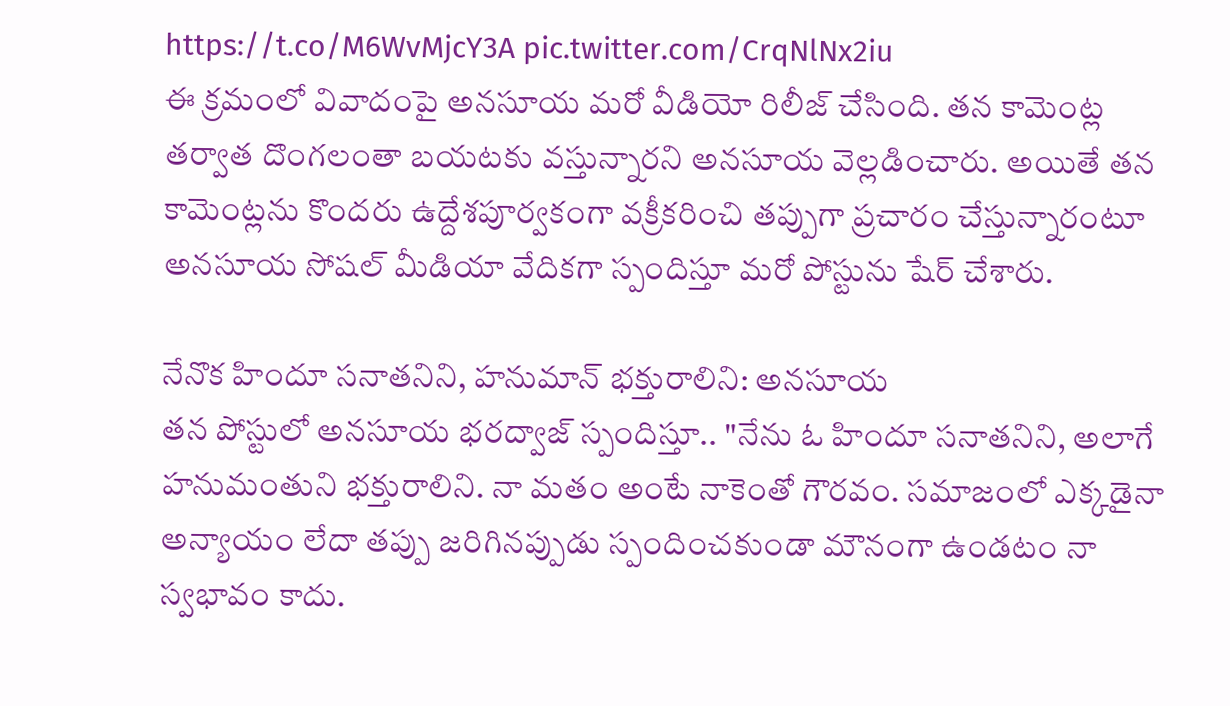https://t.co/M6WvMjcY3A pic.twitter.com/CrqNlNx2iu
ఈ క్రమంలో వివాదంపై అనసూయ మరో వీడియో రిలీజ్ చేసింది. తన కామెంట్ల తర్వాత దొంగలంతా బయటకు వస్తున్నారని అనసూయ వెల్లడించారు. అయితే తన కామెంట్లను కొందరు ఉద్దేశపూర్వకంగా వక్రీకరించి తప్పుగా ప్రచారం చేస్తున్నారంటూ అనసూయ సోషల్ మీడియా వేదికగా స్పందిస్తూ మరో పోస్టును షేర్ చేశారు.

నేనొక హిందూ సనాతనిని, హనుమాన్ భక్తురాలిని: అనసూయ
తన పోస్టులో అనసూయ భరద్వాజ్ స్పందిస్తూ.. "నేను ఓ హిందూ సనాతనిని, అలాగే హనుమంతుని భక్తురాలిని. నా మతం అంటే నాకెంతో గౌరవం. సమాజంలో ఎక్కడైనా అన్యాయం లేదా తప్పు జరిగినప్పుడు స్పందించకుండా మౌనంగా ఉండటం నా స్వభావం కాదు.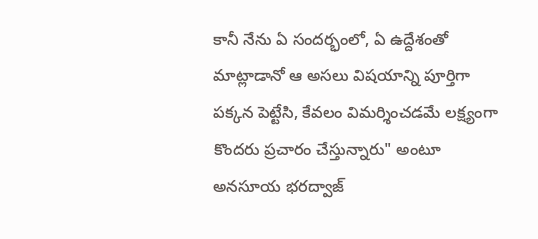కానీ నేను ఏ సందర్భంలో, ఏ ఉద్దేశంతో మాట్లాడానో ఆ అసలు విషయాన్ని పూర్తిగా పక్కన పెట్టేసి, కేవలం విమర్శించడమే లక్ష్యంగా కొందరు ప్రచారం చేస్తున్నారు" అంటూ అనసూయ భరద్వాజ్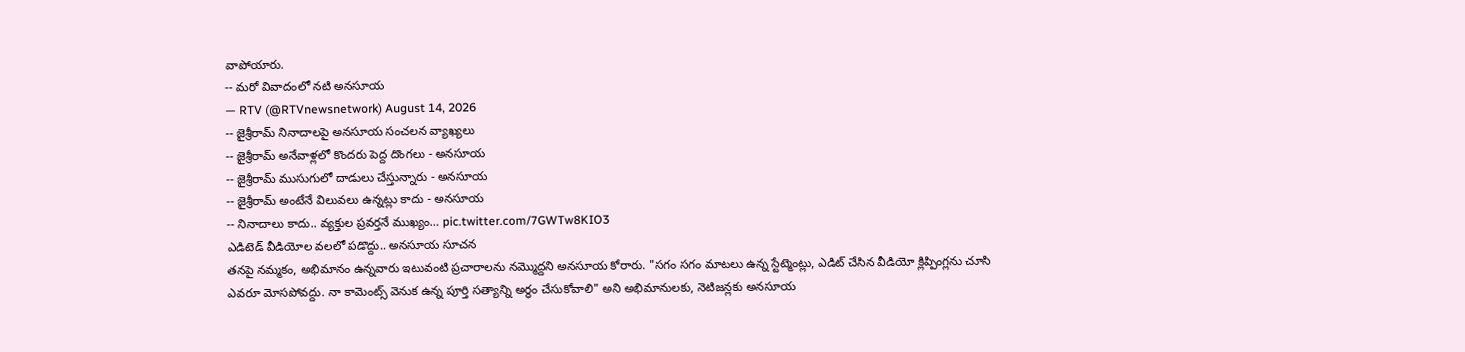వాపోయారు.
-- మరో వివాదంలో నటి అనసూయ
— RTV (@RTVnewsnetwork) August 14, 2026
-- జైశ్రీరామ్ నినాదాలపై అనసూయ సంచలన వ్యాఖ్యలు
-- జైశ్రీరామ్ అనేవాళ్లలో కొందరు పెద్ద దొంగలు - అనసూయ
-- జైశ్రీరామ్ ముసుగులో దాడులు చేస్తున్నారు - అనసూయ
-- జైశ్రీరామ్ అంటేనే విలువలు ఉన్నట్లు కాదు - అనసూయ
-- నినాదాలు కాదు.. వ్యక్తుల ప్రవర్తనే ముఖ్యం… pic.twitter.com/7GWTw8KIO3
ఎడిటెడ్ వీడియోల వలలో పడొద్దు.. అనసూయ సూచన
తనపై నమ్మకం, అభిమానం ఉన్నవారు ఇటువంటి ప్రచారాలను నమ్మొద్దని అనసూయ కోరారు. "సగం సగం మాటలు ఉన్న స్టేట్మెంట్లు, ఎడిట్ చేసిన వీడియో క్లిప్పింగ్లను చూసి ఎవరూ మోసపోవద్దు. నా కామెంట్స్ వెనుక ఉన్న పూర్తి సత్యాన్ని అర్థం చేసుకోవాలి" అని అభిమానులకు, నెటిజన్లకు అనసూయ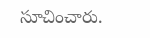సూచించారు.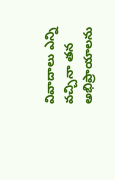వివాదాలు ఎన్ని వచ్చినా తన అభిప్రాయాలను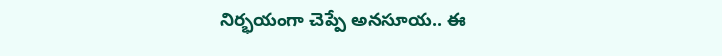నిర్భయంగా చెప్పే అనసూయ.. ఈ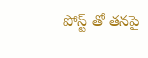పోస్ట్ తో తనపై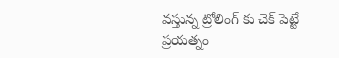వస్తున్న ట్రోలింగ్ కు చెక్ పెట్టే ప్రయత్నం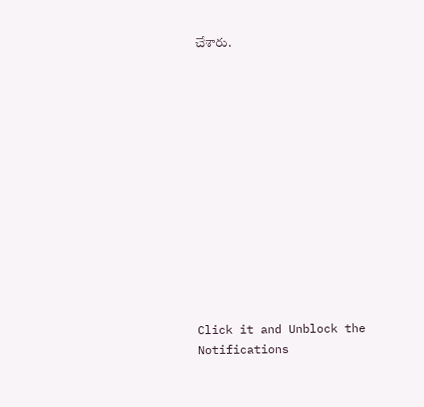చేశారు.














Click it and Unblock the Notifications